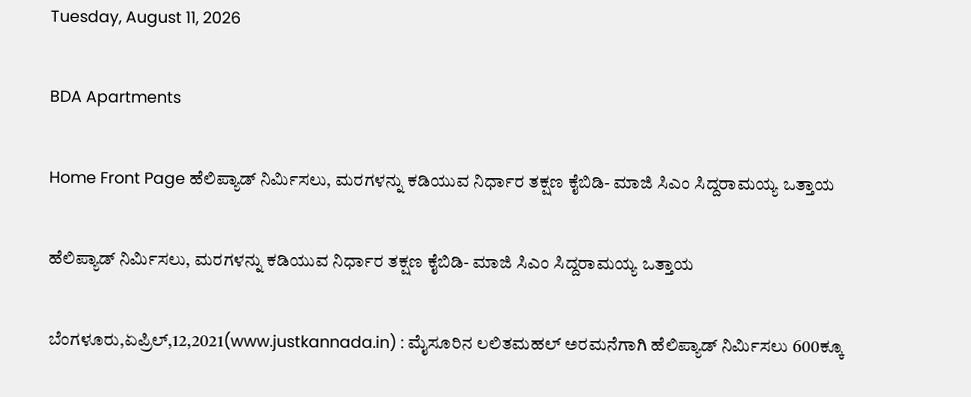Tuesday, August 11, 2026

BDA Apartments

Home Front Page ಹೆಲಿಪ್ಯಾಡ್ ನಿರ್ಮಿಸಲು, ಮರಗಳನ್ನು ಕಡಿಯುವ ನಿರ್ಧಾರ ತಕ್ಷಣ ಕೈಬಿಡಿ- ಮಾಜಿ ಸಿಎಂ ಸಿದ್ದರಾಮಯ್ಯ ಒತ್ತಾಯ

ಹೆಲಿಪ್ಯಾಡ್ ನಿರ್ಮಿಸಲು, ಮರಗಳನ್ನು ಕಡಿಯುವ ನಿರ್ಧಾರ ತಕ್ಷಣ ಕೈಬಿಡಿ- ಮಾಜಿ ಸಿಎಂ ಸಿದ್ದರಾಮಯ್ಯ ಒತ್ತಾಯ

ಬೆಂಗಳೂರು,ಏಪ್ರಿಲ್,12,2021(www.justkannada.in) : ಮೈಸೂರಿನ ಲಲಿತಮಹಲ್ ಅರಮನೆಗಾಗಿ ಹೆಲಿಪ್ಯಾಡ್ ನಿರ್ಮಿಸಲು 600ಕ್ಕೂ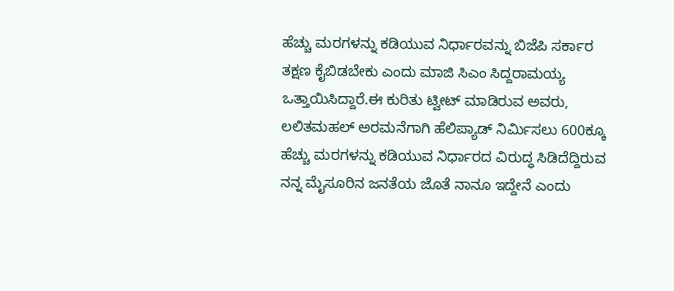ಹೆಚ್ಚು ಮರಗಳನ್ನು ಕಡಿಯುವ ನಿರ್ಧಾರವನ್ನು ಬಿಜೆಪಿ ಸರ್ಕಾರ ತಕ್ಷಣ ಕೈಬಿಡಬೇಕು ಎಂದು ಮಾಜಿ ಸಿಎಂ ಸಿದ್ದರಾಮಯ್ಯ ಒತ್ತಾಯಿಸಿದ್ದಾರೆ.ಈ ಕುರಿತು ಟ್ವೀಟ್ ಮಾಡಿರುವ ಅವರು, ಲಲಿತಮಹಲ್ ಅರಮನೆಗಾಗಿ ಹೆಲಿಪ್ಯಾಡ್ ನಿರ್ಮಿಸಲು 600ಕ್ಕೂ ಹೆಚ್ಚು ಮರಗಳನ್ನು ಕಡಿಯುವ ನಿರ್ಧಾರದ ವಿರುದ್ಧ ಸಿಡಿದೆದ್ದಿರುವ ನನ್ನ ಮೈಸೂರಿನ ಜನತೆಯ ಜೊತೆ ನಾನೂ ಇದ್ದೇನೆ ಎಂದು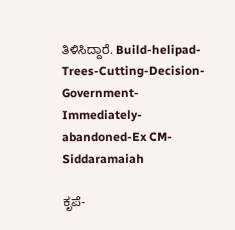ತಿಳಿಸಿದ್ದಾರೆ. Build-helipad-Trees-Cutting-Decision-Government-Immediately-abandoned-Ex CM-Siddaramaiah

ಕೃಪೆ-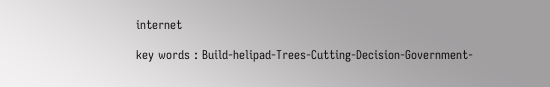internet

key words : Build-helipad-Trees-Cutting-Decision-Government-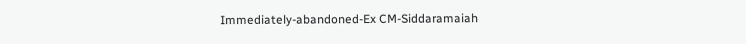Immediately-abandoned-Ex CM-Siddaramaiah